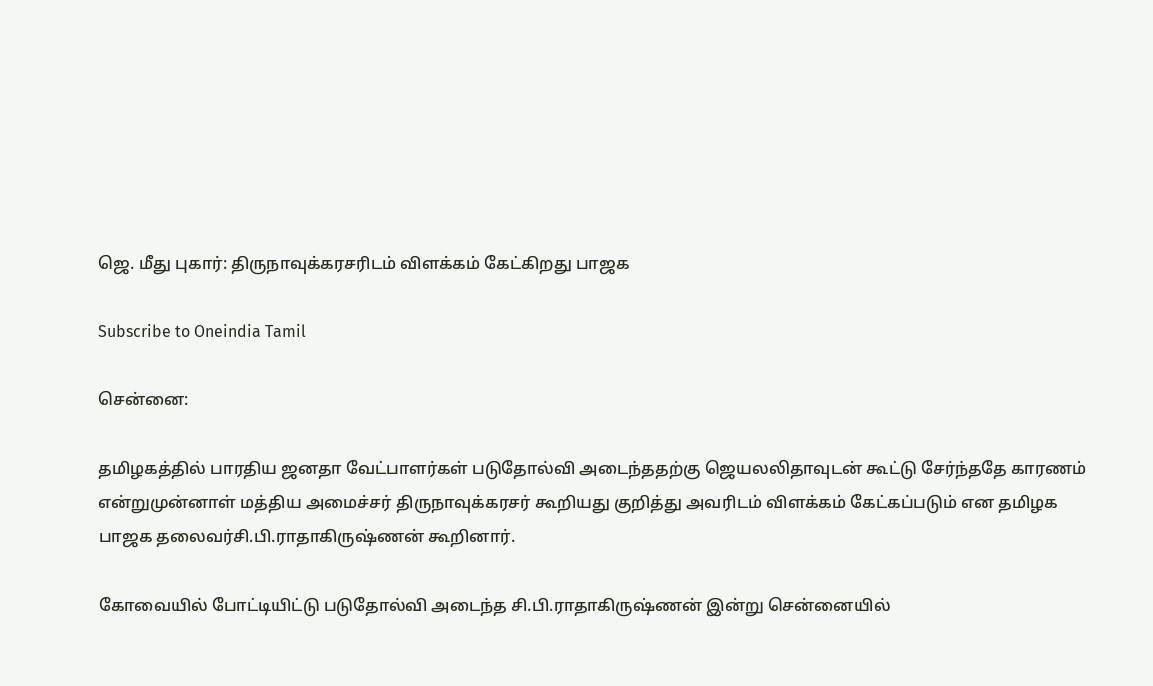ஜெ. மீது புகார்: திருநாவுக்கரசரிடம் விளக்கம் கேட்கிறது பாஜக

Subscribe to Oneindia Tamil

சென்னை:

தமிழகத்தில் பாரதிய ஜனதா வேட்பாளர்கள் படுதோல்வி அடைந்ததற்கு ஜெயலலிதாவுடன் கூட்டு சேர்ந்ததே காரணம் என்றுமுன்னாள் மத்திய அமைச்சர் திருநாவுக்கரசர் கூறியது குறித்து அவரிடம் விளக்கம் கேட்கப்படும் என தமிழக பாஜக தலைவர்சி.பி.ராதாகிருஷ்ணன் கூறினார்.

கோவையில் போட்டியிட்டு படுதோல்வி அடைந்த சி.பி.ராதாகிருஷ்ணன் இன்று சென்னையில்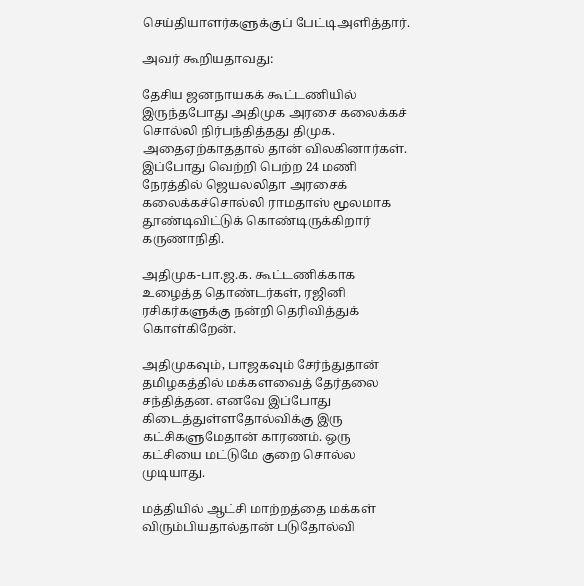செய்தியாளர்களுக்குப் பேட்டிஅளித்தார்.

அவர் கூறியதாவது:

தேசிய ஜனநாயகக் கூட்டணியில் இருந்தபோது அதிமுக அரசை கலைக்கச் சொல்லி நிர்பந்தித்தது திமுக. அதைஏற்காததால் தான் விலகினார்கள். இப்போது வெற்றி பெற்ற 24 மணி நேரத்தில் ஜெயலலிதா அரசைக் கலைக்கச்சொல்லி ராமதாஸ் மூலமாக தூண்டிவிட்டுக் கொண்டிருக்கிறார் கருணாநிதி.

அதிமுக-பா.ஜ.க. கூட்டணிக்காக உழைத்த தொண்டர்கள், ரஜினி ரசிகர்களுக்கு நன்றி தெரிவித்துக் கொள்கிறேன்.

அதிமுகவும், பாஜகவும் சேர்ந்துதான் தமிழகத்தில் மக்களவைத் தேர்தலை சந்தித்தன. எனவே இப்போது கிடைத்துள்ளதோல்விக்கு இரு கட்சிகளுமேதான் காரணம். ஒரு கட்சியை மட்டுமே குறை சொல்ல முடியாது.

மத்தியில் ஆட்சி மாற்றத்தை மக்கள் விரும்பியதால்தான் படுதோல்வி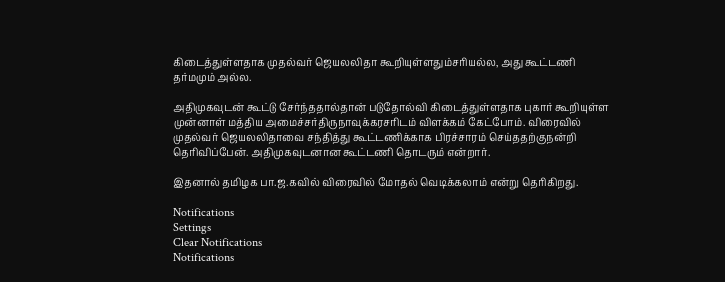கிடைத்துள்ளதாக முதல்வர் ஜெயலலிதா கூறியுள்ளதும்சரியல்ல, அது கூட்டணி தர்மமும் அல்ல.

அதிமுகவுடன் கூட்டு சேர்ந்ததால்தான் படுதோல்வி கிடைத்துள்ளதாக புகார் கூறியுள்ள முன்னாள் மத்திய அமைச்சர்திருநாவுக்கரசரிடம் விளக்கம் கேட்போம். விரைவில் முதல்வர் ஜெயலலிதாவை சந்தித்து கூட்டணிக்காக பிரச்சாரம் செய்ததற்குநன்றி தெரிவிப்பேன். அதிமுகவுடனான கூட்டணி தொடரும் என்றார்.

இதனால் தமிழக பா.ஜ.கவில் விரைவில் மோதல் வெடிக்கலாம் என்று தெரிகிறது.

Notifications
Settings
Clear Notifications
Notifications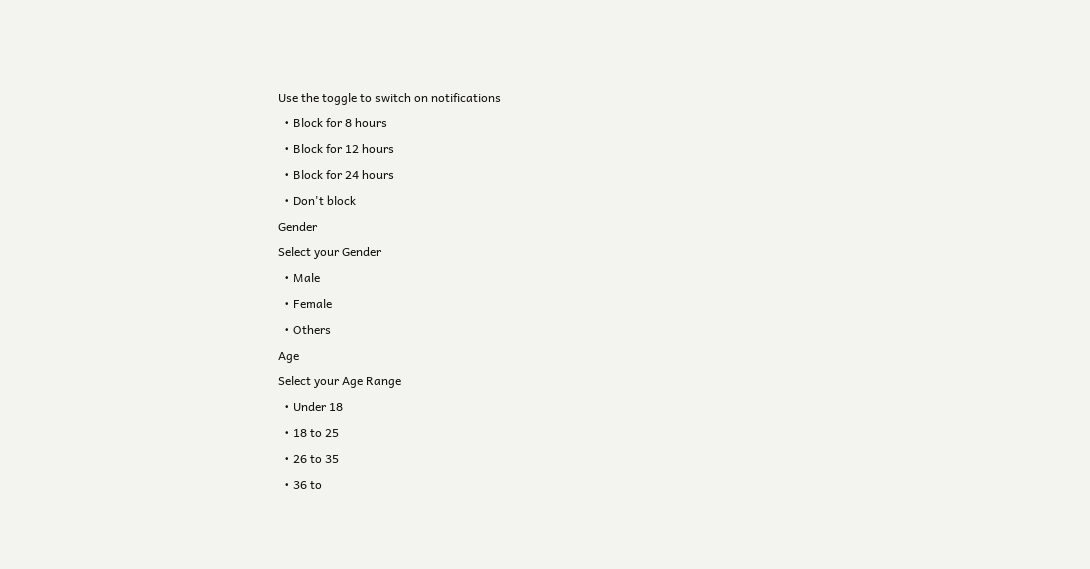Use the toggle to switch on notifications
  • Block for 8 hours
  • Block for 12 hours
  • Block for 24 hours
  • Don't block
Gender
Select your Gender
  • Male
  • Female
  • Others
Age
Select your Age Range
  • Under 18
  • 18 to 25
  • 26 to 35
  • 36 to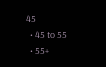45
  • 45 to 55
  • 55+